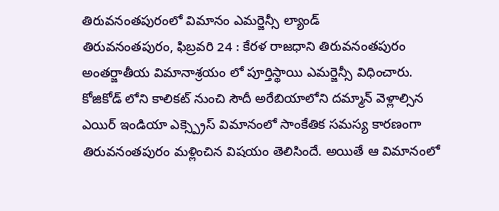తిరువనంతపురంలో విమానం ఎమర్జెన్సీ ల్యాండ్
తిరువనంతపురం, ఫిబ్రవరి 24 : కేరళ రాజధాని తిరువనంతపురం అంతర్జాతీయ విమానాశ్రయం లో పూర్తిస్థాయి ఎమర్జెన్సీ విధించారు. కోజికోడ్ లోని కాలికట్ నుంచి సౌదీ అరేబియాలోని దమ్మాన్ వెళ్లాల్సిన ఎయిర్ ఇండియా ఎక్స్ప్రెస్ విమానంలో సాంకేతిక సమస్య కారణంగా తిరువనంతపురం మళ్లించిన విషయం తెలిసిందే. అయితే ఆ విమానంలో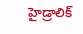హైడ్రాలిక్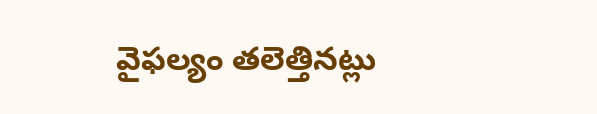వైఫల్యం తలెత్తినట్లు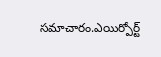సమాచారం.ఎయిర్పోర్ట్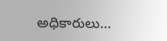అధికారులు…